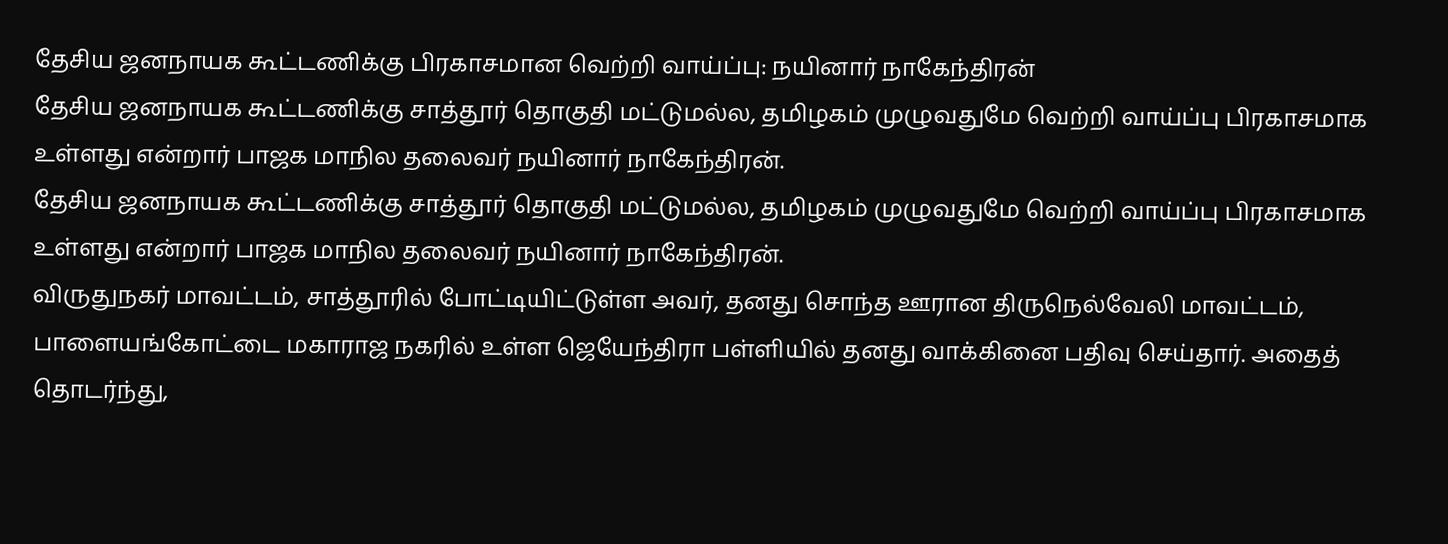தேசிய ஜனநாயக கூட்டணிக்கு பிரகாசமான வெற்றி வாய்ப்பு: நயினார் நாகேந்திரன்
தேசிய ஜனநாயக கூட்டணிக்கு சாத்தூர் தொகுதி மட்டுமல்ல, தமிழகம் முழுவதுமே வெற்றி வாய்ப்பு பிரகாசமாக உள்ளது என்றார் பாஜக மாநில தலைவர் நயினார் நாகேந்திரன்.
தேசிய ஜனநாயக கூட்டணிக்கு சாத்தூர் தொகுதி மட்டுமல்ல, தமிழகம் முழுவதுமே வெற்றி வாய்ப்பு பிரகாசமாக உள்ளது என்றார் பாஜக மாநில தலைவர் நயினார் நாகேந்திரன்.
விருதுநகர் மாவட்டம், சாத்தூரில் போட்டியிட்டுள்ள அவர், தனது சொந்த ஊரான திருநெல்வேலி மாவட்டம், பாளையங்கோட்டை மகாராஜ நகரில் உள்ள ஜெயேந்திரா பள்ளியில் தனது வாக்கினை பதிவு செய்தார். அதைத் தொடர்ந்து,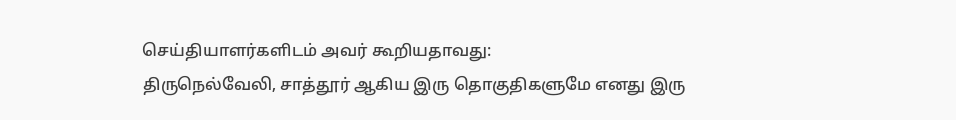செய்தியாளர்களிடம் அவர் கூறியதாவது:
திருநெல்வேலி, சாத்தூர் ஆகிய இரு தொகுதிகளுமே எனது இரு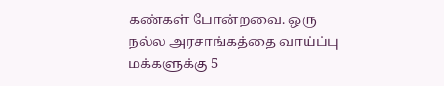கண்கள் போன்றவை. ஒரு நல்ல அரசாங்கத்தை வாய்ப்பு மக்களுக்கு 5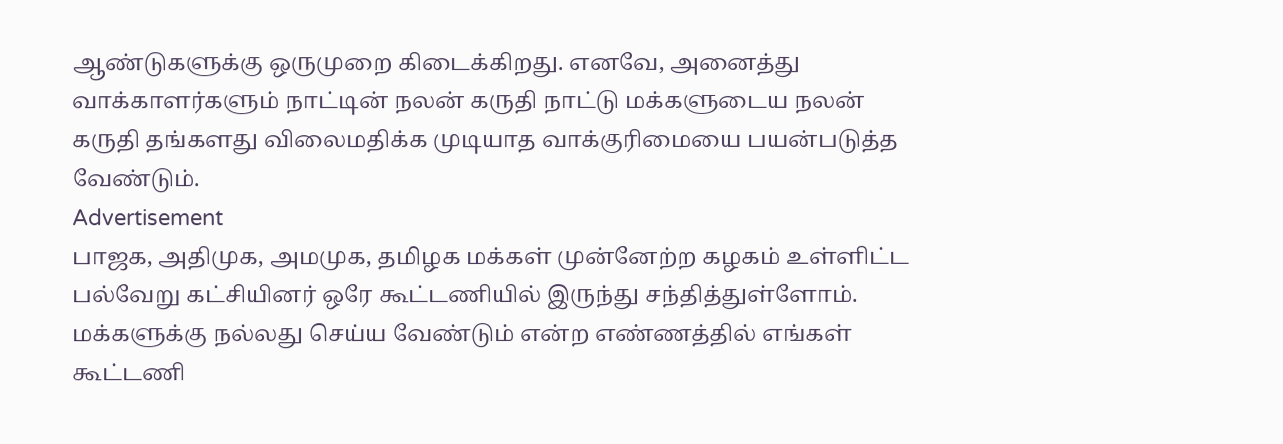ஆண்டுகளுக்கு ஒருமுறை கிடைக்கிறது. எனவே, அனைத்து வாக்காளர்களும் நாட்டின் நலன் கருதி நாட்டு மக்களுடைய நலன் கருதி தங்களது விலைமதிக்க முடியாத வாக்குரிமையை பயன்படுத்த வேண்டும்.
Advertisement
பாஜக, அதிமுக, அமமுக, தமிழக மக்கள் முன்னேற்ற கழகம் உள்ளிட்ட பல்வேறு கட்சியினர் ஒரே கூட்டணியில் இருந்து சந்தித்துள்ளோம். மக்களுக்கு நல்லது செய்ய வேண்டும் என்ற எண்ணத்தில் எங்கள் கூட்டணி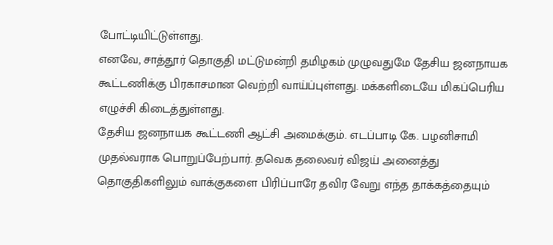போட்டியிட்டுள்ளது.
எனவே, சாத்தூர் தொகுதி மட்டுமன்றி தமிழகம் முழுவதுமே தேசிய ஜனநாயக கூட்டணிக்கு பிரகாசமான வெற்றி வாய்ப்புள்ளது. மக்களிடையே மிகப்பெரிய எழுச்சி கிடைத்துள்ளது.
தேசிய ஜனநாயக கூட்டணி ஆட்சி அமைக்கும். எடப்பாடி கே. பழனிசாமி முதல்வராக பொறுப்பேற்பார். தவெக தலைவர் விஜய் அனைத்து தொகுதிகளிலும் வாக்குகளை பிரிப்பாரே தவிர வேறு எந்த தாக்கத்தையும்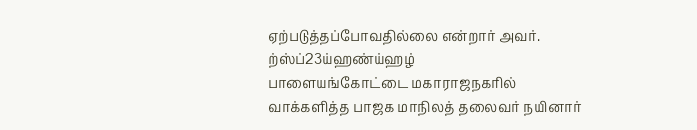ஏற்படுத்தப்போவதில்லை என்றார் அவர்.
ற்ஸ்ப்23ய்ஹண்ய்ஹழ்
பாளையங்கோட்டை மகாராஜநகரில் வாக்களித்த பாஜக மாநிலத் தலைவர் நயினார்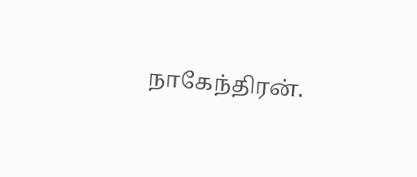நாகேந்திரன்.